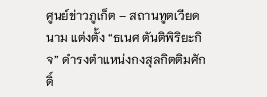ศูนย์ข่าวภูเก็ต – สถานทูตเวียดนาม แต่งตั้ง “ธเนศ ตันติพิริยะกิจ” ดำรงตำแหน่งกงสุลกิตติมศักดิ์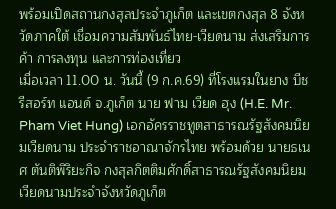พร้อมเปิดสถานกงสุลประจำภูเก็ต และเขตกงสุล 8 จังหวัดภาคใต้ เชื่อมความสัมพันธ์ไทย-เวียดนาม ส่งเสริมการค้า การลงทุน และการท่องเที่ยว
เมื่อเวลา 11.00 น. วันนี้ (9 ก.ค.69) ที่โรงแรมในยาง บีช รีสอร์ท แอนด์ จ.ภูเก็ต นาย ฟาม เวียด ฮุง (H.E. Mr. Pham Viet Hung) เอกอัครราชทูตสาธารณรัฐสังคมนิยมเวียดนาม ประจำราชอาณาจักรไทย พร้อมด้วย นายธเนศ ตันติพิริยะกิจ กงสุลกิตติมศักดิ์สาธารณรัฐสังคมนิยมเวียดนามประจำจังหวัดภูเก็ต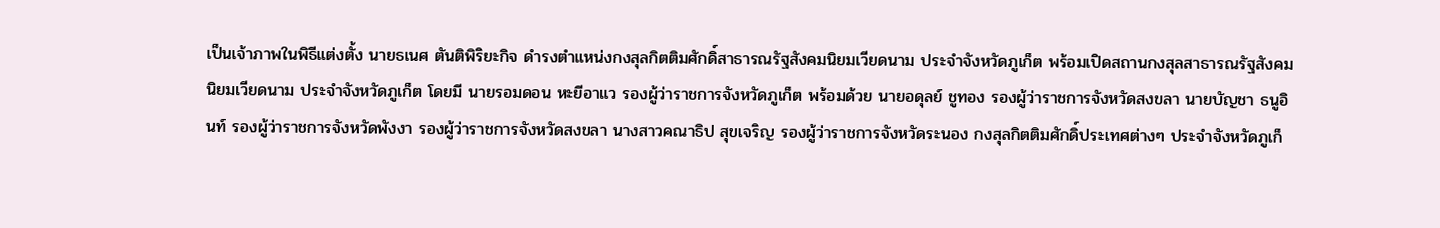เป็นเจ้าภาพในพิธีแต่งตั้ง นายธเนศ ตันติพิริยะกิจ ดำรงตำแหน่งกงสุลกิตติมศักดิ์สาธารณรัฐสังคมนิยมเวียดนาม ประจำจังหวัดภูเก็ต พร้อมเปิดสถานกงสุลสาธารณรัฐสังคมนิยมเวียดนาม ประจำจังหวัดภูเก็ต โดยมี นายรอมดอน หะยีอาแว รองผู้ว่าราชการจังหวัดภูเก็ต พร้อมด้วย นายอดุลย์ ชูทอง รองผู้ว่าราชการจังหวัดสงขลา นายบัญชา ธนูอินท์ รองผู้ว่าราชการจังหวัดพังงา รองผู้ว่าราชการจังหวัดสงขลา นางสาวคณาธิป สุขเจริญ รองผู้ว่าราชการจังหวัดระนอง กงสุลกิตติมศักดิ์ประเทศต่างๆ ประจำจังหวัดภูเก็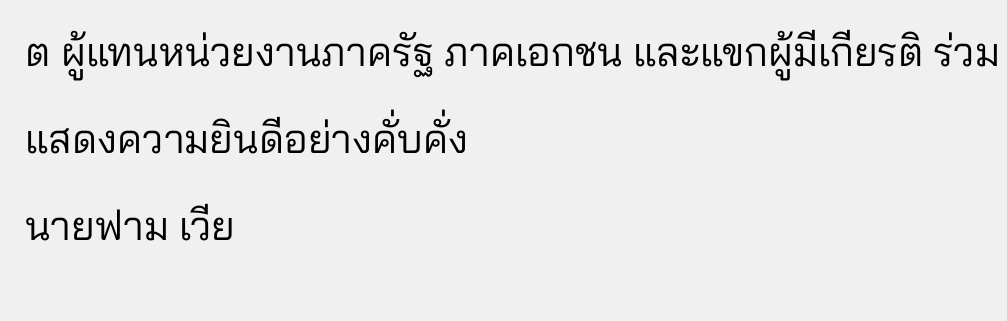ต ผู้แทนหน่วยงานภาครัฐ ภาคเอกชน และแขกผู้มีเกียรติ ร่วมแสดงความยินดีอย่างคั่บคั่ง
นายฟาม เวีย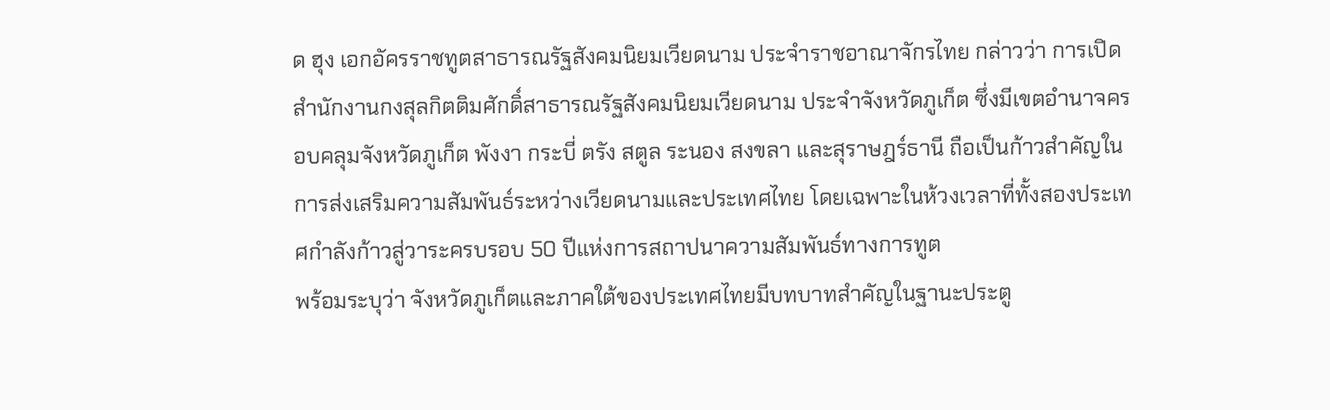ด ฮุง เอกอัครราชทูตสาธารณรัฐสังคมนิยมเวียดนาม ประจำราชอาณาจักรไทย กล่าวว่า การเปิดสำนักงานกงสุลกิตติมศักดิ์สาธารณรัฐสังคมนิยมเวียดนาม ประจำจังหวัดภูเก็ต ซึ่งมีเขตอำนาจครอบคลุมจังหวัดภูเก็ต พังงา กระบี่ ตรัง สตูล ระนอง สงขลา และสุราษฎร์ธานี ถือเป็นก้าวสำคัญในการส่งเสริมความสัมพันธ์ระหว่างเวียดนามและประเทศไทย โดยเฉพาะในห้วงเวลาที่ทั้งสองประเทศกำลังก้าวสู่วาระครบรอบ 50 ปีแห่งการสถาปนาความสัมพันธ์ทางการทูต
พร้อมระบุว่า จังหวัดภูเก็ตและภาคใต้ของประเทศไทยมีบทบาทสำคัญในฐานะประตู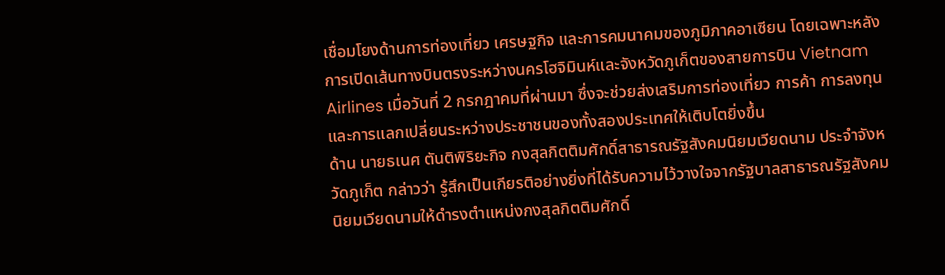เชื่อมโยงด้านการท่องเที่ยว เศรษฐกิจ และการคมนาคมของภูมิภาคอาเซียน โดยเฉพาะหลังการเปิดเส้นทางบินตรงระหว่างนครโฮจิมินห์และจังหวัดภูเก็ตของสายการบิน Vietnam Airlines เมื่อวันที่ 2 กรกฎาคมที่ผ่านมา ซึ่งจะช่วยส่งเสริมการท่องเที่ยว การค้า การลงทุน และการแลกเปลี่ยนระหว่างประชาชนของทั้งสองประเทศให้เติบโตยิ่งขึ้น
ด้าน นายธเนศ ตันติพิริยะกิจ กงสุลกิตติมศักดิ์สาธารณรัฐสังคมนิยมเวียดนาม ประจำจังหวัดภูเก็ต กล่าวว่า รู้สึกเป็นเกียรติอย่างยิ่งที่ได้รับความไว้วางใจจากรัฐบาลสาธารณรัฐสังคมนิยมเวียดนามให้ดำรงตำแหน่งกงสุลกิตติมศักดิ์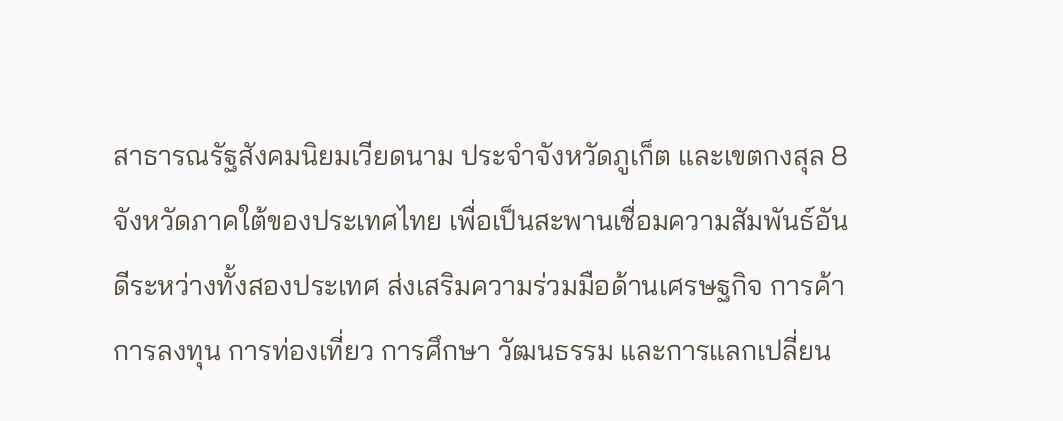สาธารณรัฐสังคมนิยมเวียดนาม ประจำจังหวัดภูเก็ต และเขตกงสุล 8 จังหวัดภาคใต้ของประเทศไทย เพื่อเป็นสะพานเชื่อมความสัมพันธ์อันดีระหว่างทั้งสองประเทศ ส่งเสริมความร่วมมือด้านเศรษฐกิจ การค้า การลงทุน การท่องเที่ยว การศึกษา วัฒนธรรม และการแลกเปลี่ยน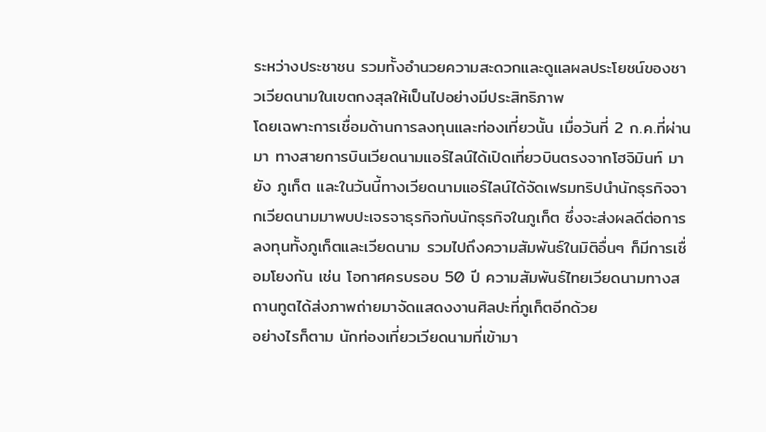ระหว่างประชาชน รวมทั้งอำนวยความสะดวกและดูแลผลประโยชน์ของชาวเวียดนามในเขตกงสุลให้เป็นไปอย่างมีประสิทธิภาพ
โดยเฉพาะการเชื่อมด้านการลงทุนและท่องเที่ยวนั้น เมื่อวันที่ 2 ก.ค.ที่ผ่านมา ทางสายการบินเวียดนามแอร์ไลน์ได้เปิดเที่ยวบินตรงจากโฮจิมินท์ มายัง ภูเก็ต และในวันนี้ทางเวียดนามแอร์ไลน์ได้จัดเฟรมทริปนำนักธุรกิจจากเวียดนามมาพบปะเจรจาธุรกิจกับนักธุรกิจในภูเก็ต ซึ่งจะส่งผลดีต่อการลงทุนทั้งภูเก็ตและเวียดนาม รวมไปถึงความสัมพันธ์ในมิติอื่นๆ ก็มีการเชื่อมโยงกัน เช่น โอกาศครบรอบ 50 ปี ความสัมพันธ์ไทยเวียดนามทางสถานทูตได้ส่งภาพถ่ายมาจัดแสดงงานศิลปะที่ภูเก็ตอีกด้วย
อย่างไรก็ตาม นักท่องเที่ยวเวียดนามที่เข้ามา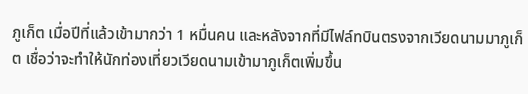ภูเก็ต เมื่อปีที่แล้วเข้ามากว่า 1 หมื่นคน และหลังจากที่มีไฟล์ทบินตรงจากเวียดนามมาภูเก็ต เชื่อว่าจะทำให้นักท่องเที่ยวเวียดนามเข้ามาภูเก็ตเพิ่มขึ้น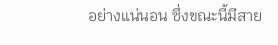อย่างแน่นอน ซึ่งขณะนี้มีสาย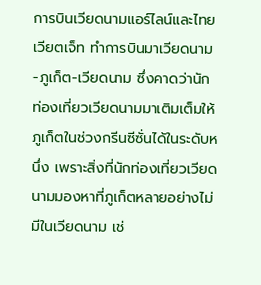การบินเวียดนามแอร์ไลน์และไทยเวียตเจ็ท ทำการบินมาเวียดนาม-ภูเก็ต-เวียดนาม ซึ่งคาดว่านักท่องเที่ยวเวียดนามมาเติมเต็มให้ภูเก็ตในช่วงกรีนซีซั่นได้ในระดับหนึ่ง เพราะสิ่งที่นักท่องเที่ยวเวียดนามมองหาที่ภูเก็ตหลายอย่างไม่มีในเวียดนาม เช่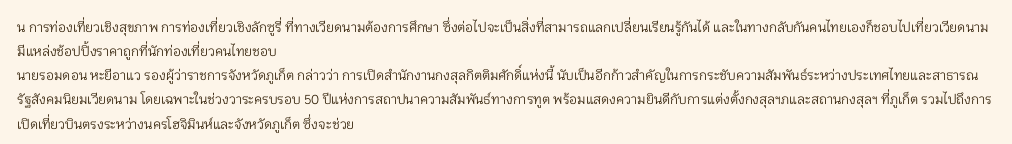น การท่องเที่ยวเชิงสุขภาพ การท่องเที่ยวเชิงลักซูรี่ ที่ทางเวียดนามต้องการศึกษา ซึ่งต่อไปจะเป็นสิ่งที่สามารถแลกเปลี่ยนเรียนรู้กันได้ และในทางกลับกันคนไทยเองก็ชอบไปเที่ยวเวียดนาม มีแหล่งช้อปปิ้งราคาถูกที่นักท่องเที่ยวคนไทยชอบ
นายรอมดอน หะยีอาแว รองผู้ว่าราชการจังหวัดภูเก็ต กล่าวว่า การเปิดสำนักงานกงสุลกิตติมศักดิ์แห่งนี้ นับเป็นอีกก้าวสำคัญในการกระชับความสัมพันธ์ระหว่างประเทศไทยและสาธารณรัฐสังคมนิยมเวียดนาม โดยเฉพาะในช่วงวาระครบรอบ 50 ปีแห่งการสถาปนาความสัมพันธ์ทางการทูต พร้อมแสดงความยินดีกับการแต่งตั้งกงสุลฯภและสถานกงสุลฯ ที่ภูเก็ต รวมไปถึงการเปิดเที่ยวบินตรงระหว่างนครโฮจิมินห์และจังหวัดภูเก็ต ซึ่งจะช่วย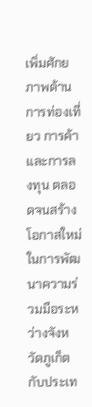เพิ่มศักยภาพด้านการท่องเที่ยว การค้า และการลงทุน ตลอดจนสร้างโอกาสใหม่ในการพัฒนาความร่วมมือระหว่างจังหวัดภูเก็ตกับประเท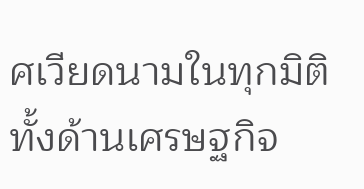ศเวียดนามในทุกมิติ ทั้งด้านเศรษฐกิจ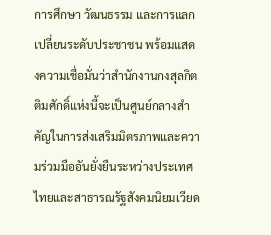การศึกษา วัฒนธรรม และการแลกเปลี่ยนระดับประชาชน พร้อมแสดงความเชื่อมั่นว่าสำนักงานกงสุลกิตติมศักดิ์แห่งนี้จะเป็นศูนย์กลางสำคัญในการส่งเสริมมิตรภาพและความร่วมมืออันยั่งยืนระหว่างประเทศไทยและสาธารณรัฐสังคมนิยมเวียด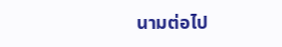นามต่อไป